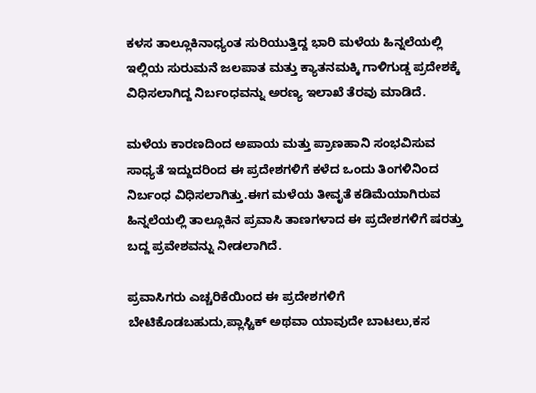ಕಳಸ ತಾಲ್ಲೂಕಿನಾಧ್ಯಂತ ಸುರಿಯುತ್ತಿದ್ದ ಭಾರಿ ಮಳೆಯ ಹಿನ್ನಲೆಯಲ್ಲಿ ಇಲ್ಲಿಯ ಸುರುಮನೆ ಜಲಪಾತ ಮತ್ತು ಕ್ಯಾತನಮಕ್ಕಿ ಗಾಳಿಗುಡ್ಡ ಪ್ರದೇಶಕ್ಕೆ ವಿಧಿಸಲಾಗಿದ್ದ ನಿರ್ಬಂಧವನ್ನು ಅರಣ್ಯ ಇಲಾಖೆ ತೆರವು ಮಾಡಿದೆ.

ಮಳೆಯ ಕಾರಣದಿಂದ ಅಪಾಯ ಮತ್ತು ಪ್ರಾಣಹಾನಿ ಸಂಭವಿಸುವ ಸಾಧ್ಯತೆ ಇದ್ದುದರಿಂದ ಈ ಪ್ರದೇಶಗಳಿಗೆ ಕಳೆದ ಒಂದು ತಿಂಗಳಿನಿಂದ ನಿರ್ಬಂಧ ವಿಧಿಸಲಾಗಿತ್ತು.ಈಗ ಮಳೆಯ ತೀವೃತೆ ಕಡಿಮೆಯಾಗಿರುವ ಹಿನ್ನಲೆಯಲ್ಲಿ ತಾಲ್ಲೂಕಿನ ಪ್ರವಾಸಿ ತಾಣಗಳಾದ ಈ ಪ್ರದೇಶಗಳಿಗೆ ಷರತ್ತು ಬದ್ದ ಪ್ರವೇಶವನ್ನು ನೀಡಲಾಗಿದೆ.

ಪ್ರವಾಸಿಗರು ಎಚ್ಚರಿಕೆಯಿಂದ ಈ ಪ್ರದೇಶಗಳಿಗೆ ಬೇಟಿಕೊಡಬಹುದು,ಪ್ಲಾಸ್ಟಿಕ್ ಅಥವಾ ಯಾವುದೇ ಬಾಟಲು,ಕಸ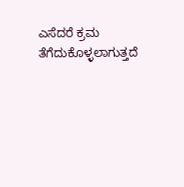ಎಸೆದರೆ ಕ್ರಮ ತೆಗೆದುಕೊಳ್ಳಲಾಗುತ್ತದೆ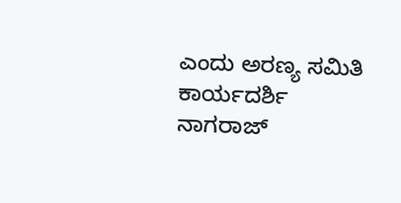ಎಂದು ಅರಣ್ಯ ಸಮಿತಿ ಕಾರ್ಯದರ್ಶಿ ನಾಗರಾಜ್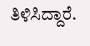ತಿಳಿಸಿದ್ದಾರೆ.